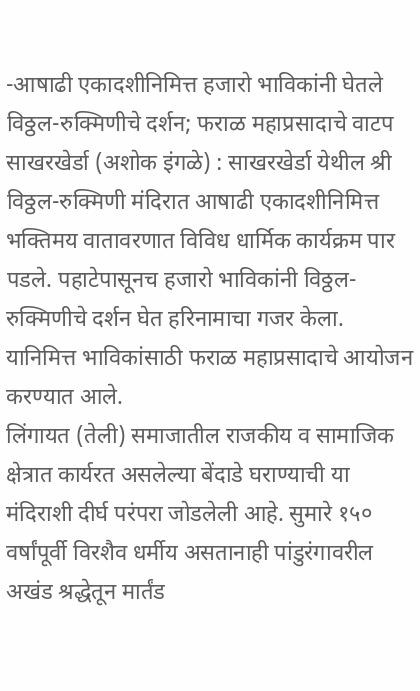-आषाढी एकादशीनिमित्त हजारो भाविकांनी घेतले विठ्ठल-रुक्मिणीचे दर्शन; फराळ महाप्रसादाचे वाटप
साखरखेर्डा (अशोक इंगळे) : साखरखेर्डा येथील श्री विठ्ठल-रुक्मिणी मंदिरात आषाढी एकादशीनिमित्त भक्तिमय वातावरणात विविध धार्मिक कार्यक्रम पार पडले. पहाटेपासूनच हजारो भाविकांनी विठ्ठल-रुक्मिणीचे दर्शन घेत हरिनामाचा गजर केला. यानिमित्त भाविकांसाठी फराळ महाप्रसादाचे आयोजन करण्यात आले.
लिंगायत (तेली) समाजातील राजकीय व सामाजिक क्षेत्रात कार्यरत असलेल्या बेंदाडे घराण्याची या मंदिराशी दीर्घ परंपरा जोडलेली आहे. सुमारे १५० वर्षांपूर्वी विरशैव धर्मीय असतानाही पांडुरंगावरील अखंड श्रद्धेतून मार्तंड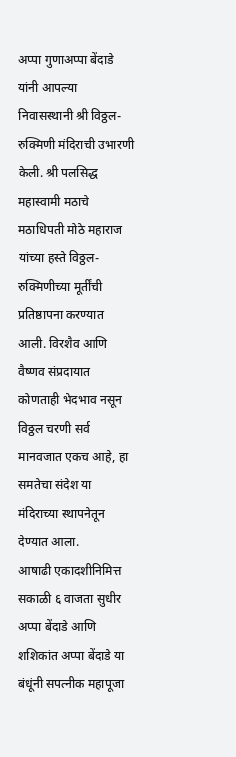अप्पा गुणाअप्पा बेंदाडे यांनी आपल्या निवासस्थानी श्री विठ्ठल-रुक्मिणी मंदिराची उभारणी केली. श्री पलसिद्ध महास्वामी मठाचे मठाधिपती मोठे महाराज यांच्या हस्ते विठ्ठल-रुक्मिणीच्या मूर्तींची प्रतिष्ठापना करण्यात आली. विरशैव आणि वैष्णव संप्रदायात कोणताही भेदभाव नसून विठ्ठल चरणी सर्व मानवजात एकच आहे, हा समतेचा संदेश या मंदिराच्या स्थापनेतून देण्यात आला.
आषाढी एकादशीनिमित्त सकाळी ६ वाजता सुधीर अप्पा बेंदाडे आणि शशिकांत अप्पा बेंदाडे या बंधूंनी सपत्नीक महापूजा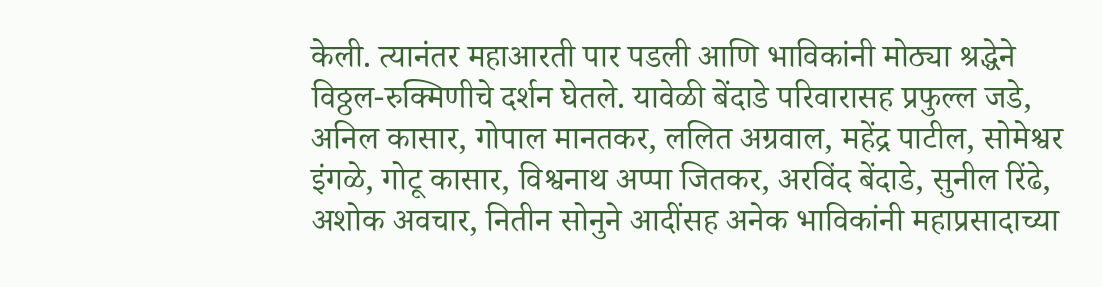केली. त्यानंतर महाआरती पार पडली आणि भाविकांनी मोठ्या श्रद्धेने विठ्ठल-रुक्मिणीचे दर्शन घेतले. यावेळी बेंदाडे परिवारासह प्रफुल्ल जडे, अनिल कासार, गोपाल मानतकर, ललित अग्रवाल, महेंद्र पाटील, सोमेश्वर इंगळे, गोटू कासार, विश्वनाथ अप्पा जितकर, अरविंद बेंदाडे, सुनील रिंढे, अशोक अवचार, नितीन सोनुने आदींसह अनेक भाविकांनी महाप्रसादाच्या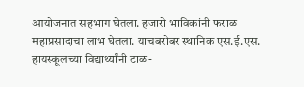आयोजनात सहभाग घेतला. हजारो भाविकांनी फराळ महाप्रसादाचा लाभ घेतला. याचबरोबर स्थानिक एस.ई.एस. हायस्कूलच्या विद्यार्थ्यांनी टाळ-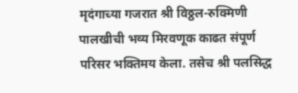मृदंगाच्या गजरात श्री विठ्ठल-रुक्मिणी पालखीची भव्य मिरवणूक काढत संपूर्ण परिसर भक्तिमय केला. तसेच श्री पलसिद्ध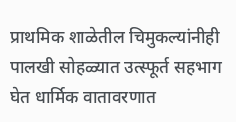प्राथमिक शाळेतील चिमुकल्यांनीही पालखी सोहळ्यात उत्स्फूर्त सहभाग घेत धार्मिक वातावरणात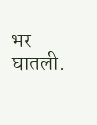भर घातली.